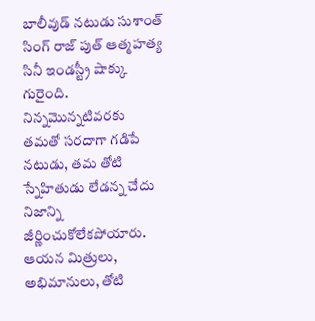బాలీవుడ్ నటుడు సుశాంత్ సింగ్ రాజ్ పుత్ ఆత్మహత్య సినీ ఇండస్ట్రీ షాక్కు గురైంది. నిన్నమొన్నటివరకు తమతో సరదాగా గడిపే నటుడు, తమ తోటి స్నేహితుడు లేడన్న చేదు నిజాన్ని జీర్ణించుకోలేకపోయారు. ఆయన మిత్రులు, అభిమానులు, తోటి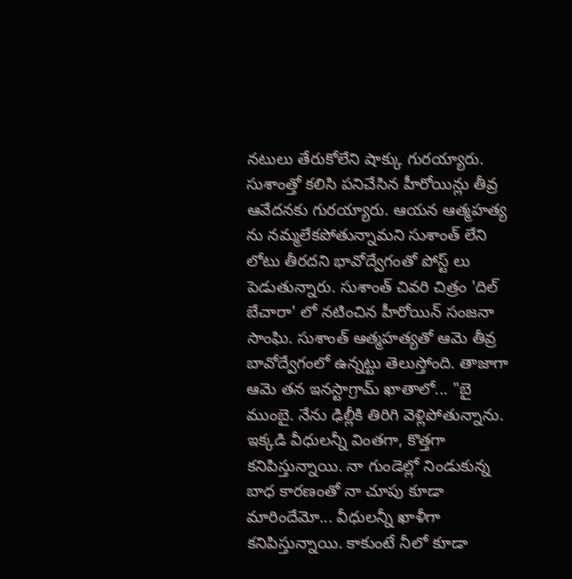నటులు తేరుకోలేని షాక్కు గురయ్యారు. సుశాంత్తో కలిసి పనిచేసిన హీరోయిన్లు తీవ్ర ఆవేదనకు గురయ్యారు. ఆయన ఆత్మహత్య ను నమ్మలేకపోతున్నామని సుశాంత్ లేని లోటు తీరదని భావోద్వేగంతో పోస్ట్ లు పెడుతున్నారు. సుశాంత్ చివరి చిత్రం 'దిల్ బేచారా' లో నటించిన హీరోయిన్ సంజనా సాంఘి. సుశాంత్ ఆత్మహత్యతో ఆమె తీవ్ర బావోద్వేగంలో ఉన్నట్టు తెలుస్తోంది. తాజాగా ఆమె తన ఇనస్టాగ్రామ్ ఖాతాలో... "బై ముంబై. నేను ఢిల్లీకి తిరిగి వెళ్లిపోతున్నాను. ఇక్కడి వీధులన్నీ వింతగా, కొత్తగా కనిపిస్తున్నాయి. నా గుండెల్లో నిండుకున్న బాధ కారణంతో నా చూపు కూడా మారిందేమో... వీధులన్నీ ఖాళీగా కనిపిస్తున్నాయి. కాకుంటే నీలో కూడా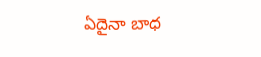ఏదైనా బాధ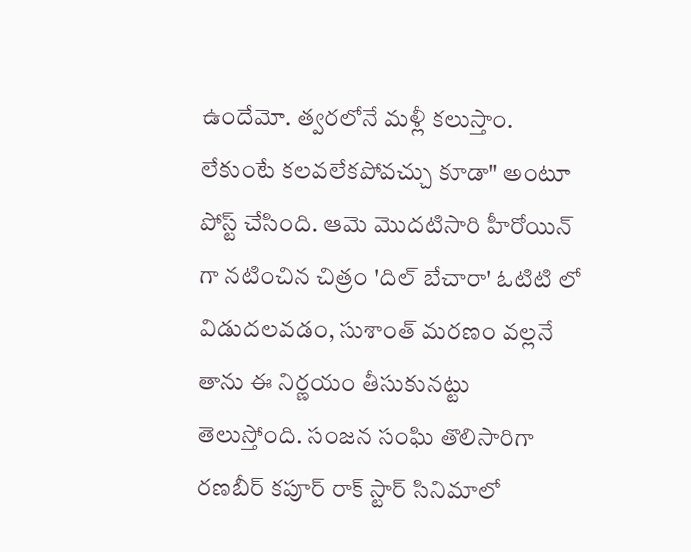ఉందేమో. త్వరలోనే మళ్లీ కలుస్తాం. లేకుంటే కలవలేకపోవచ్చు కూడా" అంటూ పోస్ట్ చేసింది. ఆమె మొదటిసారి హీరోయిన్ గా నటించిన చిత్రం 'దిల్ బేచారా' ఓటిటి లో విడుదలవడం, సుశాంత్ మరణం వల్లనే తాను ఈ నిర్ణయం తీసుకునట్టు తెలుస్తోంది. సంజన సంఘి తొలిసారిగా రణబీర్ కపూర్ రాక్ స్టార్ సినిమాలో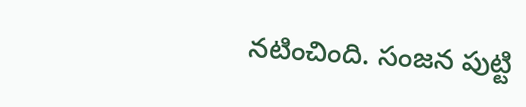నటించింది. సంజన పుట్టి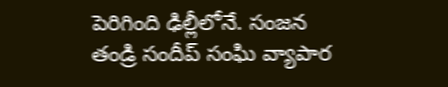పెరిగింది ఢిల్లీలోనే. సంజన తండ్రి సందీప్ సంఘి వ్యాపార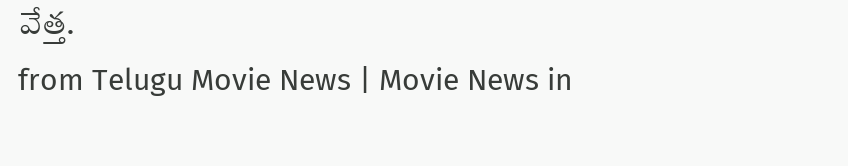వేత్త.
from Telugu Movie News | Movie News in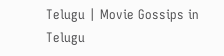Telugu | Movie Gossips in Telugu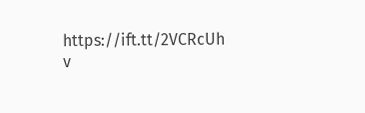https://ift.tt/2VCRcUh
v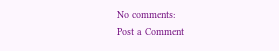No comments:
Post a Comment